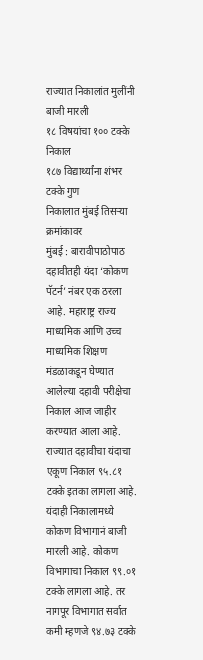राज्यात निकालांत मुलींनी बाजी मारली
१८ विषयांचा १०० टक्के निकाल
१८७ विद्यार्थ्यांना शंभर टक्के गुण
निकालात मुंबई तिसऱ्या क्रमांकावर
मुंबई : बारावीपाठोपाठ दहावीतही यंदा ‘कोकण पॅटर्न’ नंबर एक ठरला आहे. महाराष्ट्र राज्य माध्यमिक आणि उच्च माध्यमिक शिक्षण मंडळाकडून घेण्यात आलेल्या दहावी परीक्षेचा निकाल आज जाहीर करण्यात आला आहे. राज्यात दहावीचा यंदाचा एकूण निकाल ९५.८१ टक्के इतका लागला आहे. यंदाही निकालामध्ये कोकण विभागानं बाजी मारली आहे. कोकण विभागाचा निकाल ९९.०१ टक्के लागला आहे. तर नागपूर विभागात सर्वात कमी म्हणजे ९४.७३ टक्के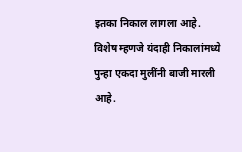इतका निकाल लागला आहे. विशेष म्हणजे यंदाही निकालांमध्ये पुन्हा एकदा मुलींनी बाजी मारली आहे.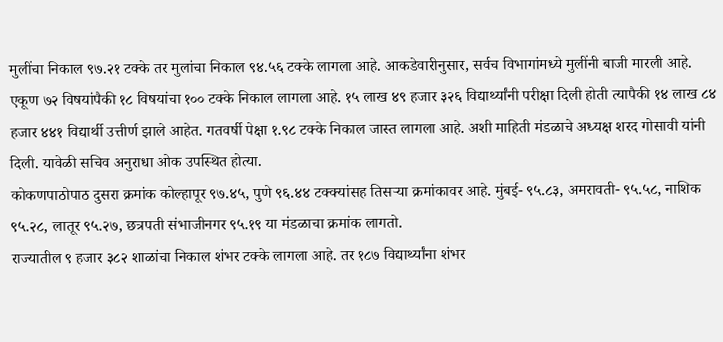मुलींचा निकाल ९७.२१ टक्के तर मुलांचा निकाल ९४.५६ टक्के लागला आहे. आकडेवारीनुसार, सर्वच विभागांमध्ये मुलींनी बाजी मारली आहे.
एकूण ७२ विषयांपैकी १८ विषयांचा १०० टक्के निकाल लागला आहे. १५ लाख ४९ हजार ३२६ विद्यार्थ्यांनी परीक्षा दिली होती त्यापैकी १४ लाख ८४ हजार ४४१ विद्यार्थी उत्तीर्ण झाले आहेत. गतवर्षी पेक्षा १.९८ टक्के निकाल जास्त लागला आहे. अशी माहिती मंडळाचे अध्यक्ष शरद गोसावी यांनी दिली. यावेळी सचिव अनुराधा ओक उपस्थित होत्या.
कोकणपाठोपाठ दुसरा क्रमांक कोल्हापूर ९७.४५, पुणे ९६.४४ टक्क्यांसह तिसऱ्या क्रमांकावर आहे. मुंबई- ९५.८३, अमरावती- ९५.५८, नाशिक ९५.२८, लातूर ९५.२७, छत्रपती संभाजीनगर ९५.१९ या मंडळाचा क्रमांक लागतो.
राज्यातील ९ हजार ३८२ शाळांचा निकाल शंभर टक्के लागला आहे. तर १८७ विद्यार्थ्यांना शंभर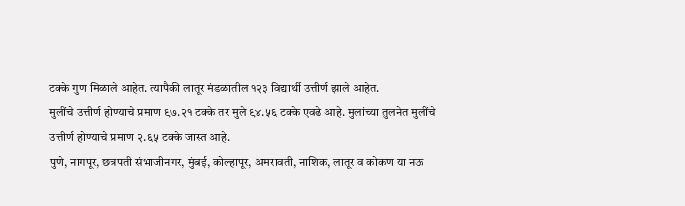टक्के गुण मिळाले आहेत. त्यापैकी लातूर मंडळातील १२३ विद्यार्थी उत्तीर्ण झाले आहेत.
मुलींचे उत्तीर्ण होण्याचे प्रमाण ९७.२१ टक्के तर मुले ९४.५६ टक्के एवढे आहे. मुलांच्या तुलनेत मुलींचे उत्तीर्ण होण्याचे प्रमाण २.६५ टक्के जास्त आहे.
पुणे, नागपूर, छत्रपती संभाजीनगर, मुंबई, कोल्हापूर, अमरावती, नाशिक, लातूर व कोकण या नऊ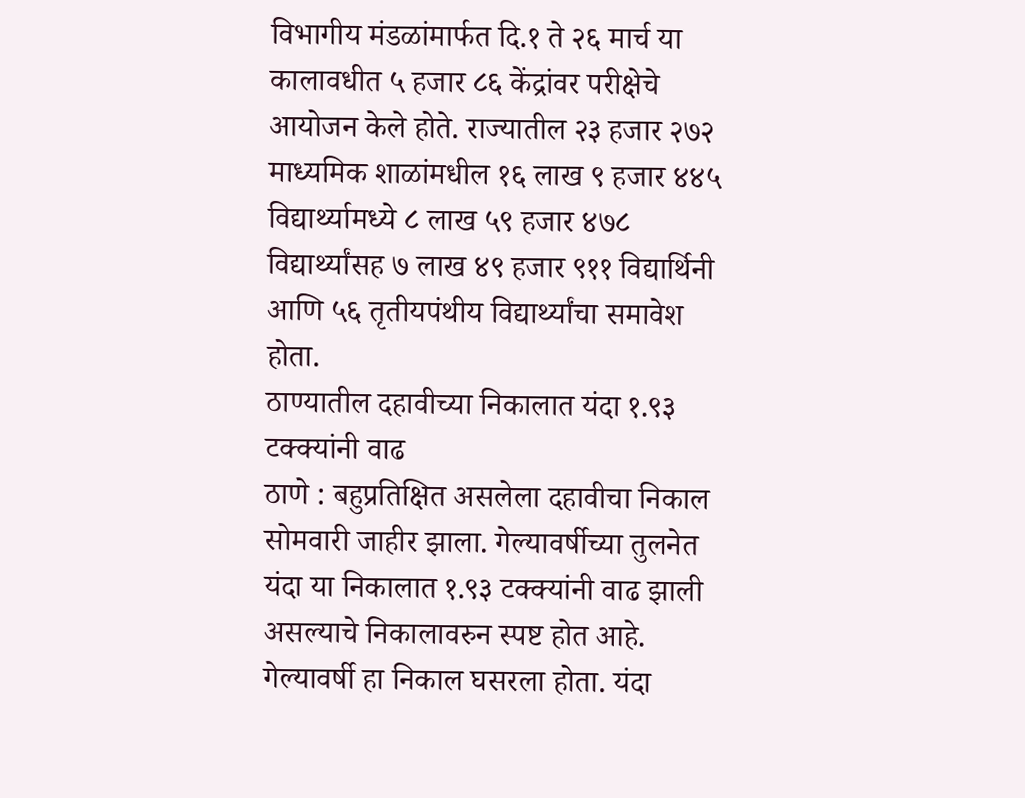विभागीय मंडळांमार्फत दि.१ ते २६ मार्च या कालावधीत ५ हजार ८६ केंद्रांवर परीक्षेचे आयोजन केले होते. राज्यातील २३ हजार २७२ माध्यमिक शाळांमधील १६ लाख ९ हजार ४४५ विद्यार्थ्यामध्ये ८ लाख ५९ हजार ४७८ विद्यार्थ्यांसह ७ लाख ४९ हजार ९११ विद्यार्थिनी आणि ५६ तृतीयपंथीय विद्यार्थ्यांचा समावेश होता.
ठाण्यातील दहावीच्या निकालात यंदा १.९३ टक्क्यांनी वाढ
ठाणे : बहुप्रतिक्षित असलेला दहावीचा निकाल सोमवारी जाहीर झाला. गेल्यावर्षीच्या तुलनेत यंदा या निकालात १.९३ टक्क्यांनी वाढ झाली असल्याचे निकालावरुन स्पष्ट होत आहे. गेल्यावर्षी हा निकाल घसरला होता. यंदा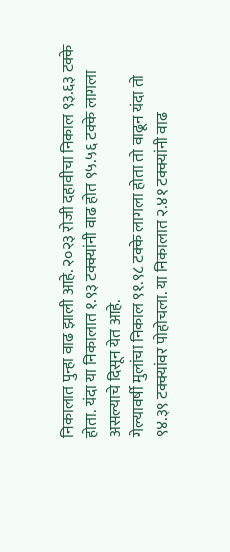निकालात पुन्हा वाढ झाली आहे. २०२३ रोजी दहावीचा निकाल ९३.६३ टक्के होता. यंदा या निकालात १.९३ टक्क्यांनी वाढ होत ९५.५६ टक्के लागला असल्याचे दिसून येत आहे.
गेल्यावर्षी मुलांचा निकाल ९१.९८ टक्के लागला होता तो वाढून यंदा तो ९४.३९ टक्क्यांवर पोहोचला. या निकालात २.४१ टक्क्यांनी वाढ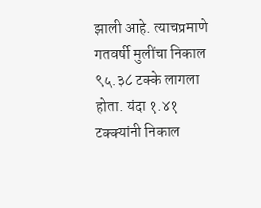झाली आहे. त्याचप्रमाणे गतवर्षी मुलींचा निकाल ९५.३८ टक्के लागला होता. यंदा १.४१ टक्क्यांनी निकाल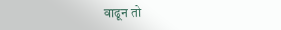वाढून तो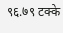९६.७९ टक्के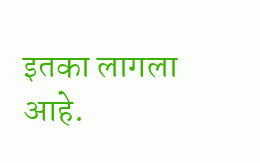इतका लागला आहे.